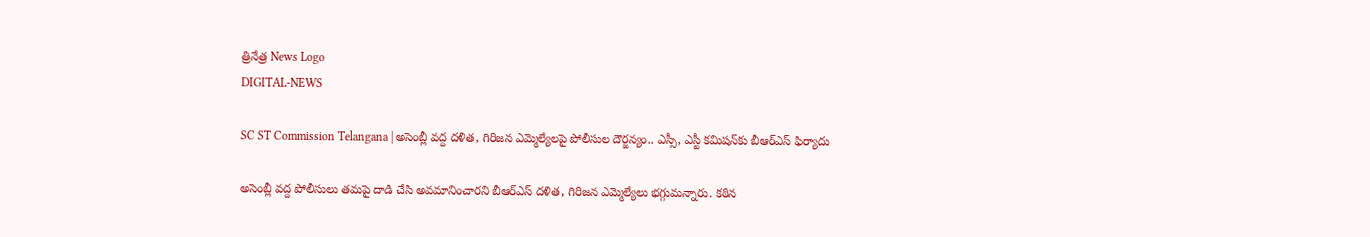త్రినేత్ర News Logo
DIGITAL-NEWS

SC ST Commission Telangana | అసెంబ్లీ వద్ద దళిత, గిరిజన ఎమ్మెల్యేలపై పోలీసుల దౌర్జన్యం.. ఎస్సీ, ఎస్టీ కమిషన్‌కు బీఆర్ఎస్ ఫిర్యాదు

అసెంబ్లీ వద్ద పోలీసులు తమపై దాడి చేసి అవమానించారని బీఆర్ఎస్ దళిత, గిరిజన ఎమ్మెల్యేలు భగ్గుమన్నారు. కఠిన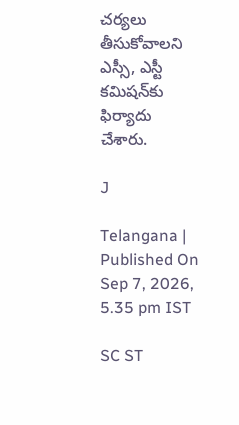చర్యలు తీసుకోవాలని ఎస్సీ, ఎస్టీ కమిషన్‌కు ఫిర్యాదు చేశారు.

J

Telangana | Published On Sep 7, 2026, 5.35 pm IST

SC ST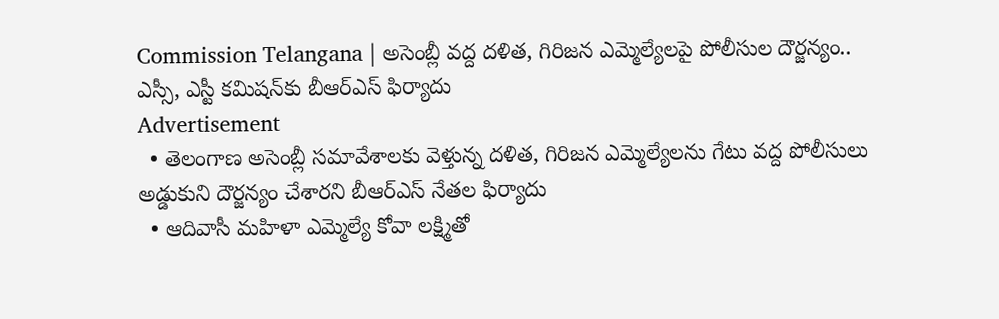Commission Telangana | అసెంబ్లీ వద్ద దళిత, గిరిజన ఎమ్మెల్యేలపై పోలీసుల దౌర్జన్యం.. ఎస్సీ, ఎస్టీ కమిషన్‌కు బీఆర్ఎస్ ఫిర్యాదు
Advertisement
  • తెలంగాణ అసెంబ్లీ సమావేశాలకు వెళ్తున్న దళిత, గిరిజన ఎమ్మెల్యేలను గేటు వద్ద పోలీసులు అడ్డుకుని దౌర్జన్యం చేశారని బీఆర్ఎస్ నేతల ఫిర్యాదు
  • ఆదివాసీ మహిళా ఎమ్మెల్యే కోవా లక్ష్మితో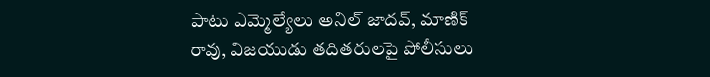పాటు ఎమ్మెల్యేలు అనిల్ జాదవ్, మాణిక్ రావు, విజయుడు తదితరులపై పోలీసులు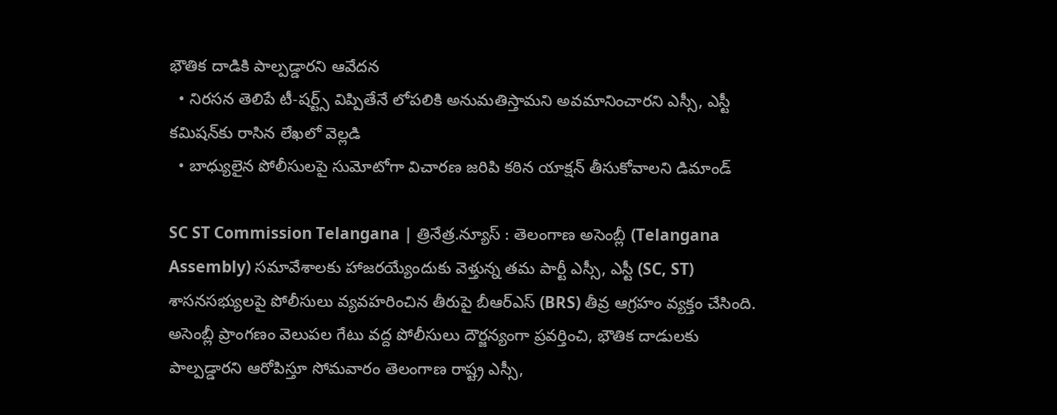భౌతిక దాడికి పాల్పడ్డారని ఆవేదన
  • నిరసన తెలిపే టీ-షర్ట్స్ విప్పితేనే లోపలికి అనుమతిస్తామని అవమానించారని ఎస్సీ, ఎస్టీ కమిషన్‌కు రాసిన లేఖలో వెల్లడి
  • బాధ్యులైన పోలీసులపై సుమోటోగా విచారణ జరిపి కఠిన యాక్షన్ తీసుకోవాలని డిమాండ్

SC ST Commission Telangana | త్రినేత్ర.న్యూస్ : తెలంగాణ అసెంబ్లీ (Telangana Assembly) సమావేశాలకు హాజరయ్యేందుకు వెళ్తున్న తమ పార్టీ ఎస్సీ, ఎస్టీ (SC, ST) శాసనసభ్యులపై పోలీసులు వ్యవహరించిన తీరుపై బీఆర్ఎస్ (BRS) తీవ్ర ఆగ్రహం వ్యక్తం చేసింది. అసెంబ్లీ ప్రాంగణం వెలుపల గేటు వద్ద పోలీసులు దౌర్జన్యంగా ప్రవర్తించి, భౌతిక దాడులకు పాల్పడ్డారని ఆరోపిస్తూ సోమవారం తెలంగాణ రాష్ట్ర ఎస్సీ,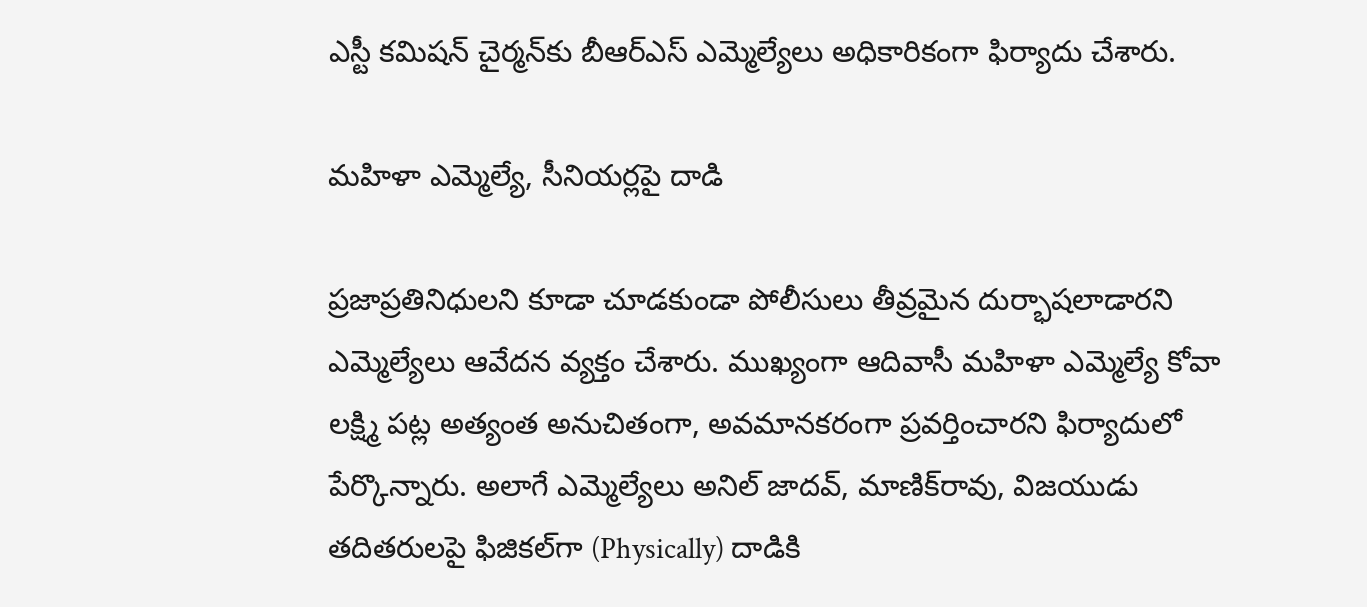ఎస్టీ కమిషన్‌ చైర్మన్‌కు బీఆర్ఎస్ ఎమ్మెల్యేలు అధికారికంగా ఫిర్యాదు చేశారు.

మహిళా ఎమ్మెల్యే, సీనియర్లపై దాడి

ప్రజాప్రతినిధులని కూడా చూడకుండా పోలీసులు తీవ్రమైన దుర్భాషలాడారని ఎమ్మెల్యేలు ఆవేదన వ్యక్తం చేశారు. ముఖ్యంగా ఆదివాసీ మహిళా ఎమ్మెల్యే కోవా లక్ష్మి పట్ల అత్యంత అనుచితంగా, అవమానకరంగా ప్రవర్తించారని ఫిర్యాదులో పేర్కొన్నారు. అలాగే ఎమ్మెల్యేలు అనిల్ జాదవ్, మాణిక్‌రావు, విజయుడు తదితరులపై ఫిజికల్‌గా (Physically) దాడికి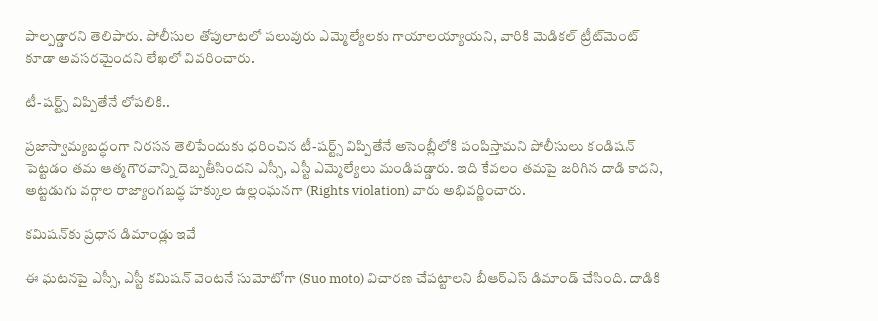పాల్పడ్డారని తెలిపారు. పోలీసుల తోపులాటలో పలువురు ఎమ్మెల్యేలకు గాయాలయ్యాయని, వారికి మెడికల్ ట్రీట్‌మెంట్ కూడా అవసరమైందని లేఖలో వివరించారు.

టీ-షర్ట్స్ విప్పితేనే లోపలికి..

ప్రజాస్వామ్యబద్ధంగా నిరసన తెలిపేందుకు ధరించిన టీ-షర్ట్స్ విప్పితేనే అసెంబ్లీలోకి పంపిస్తామని పోలీసులు కండిషన్ పెట్టడం తమ ఆత్మగౌరవాన్ని దెబ్బతీసిందని ఎస్సీ, ఎస్టీ ఎమ్మెల్యేలు మండిపడ్డారు. ఇది కేవలం తమపై జరిగిన దాడి కాదని, అట్టడుగు వర్గాల రాజ్యాంగబద్ధ హక్కుల ఉల్లంఘనగా (Rights violation) వారు అభివర్ణించారు.

కమిషన్‌కు ప్రధాన డిమాండ్లు ఇవే

ఈ ఘటనపై ఎస్సీ, ఎస్టీ కమిషన్ వెంటనే సుమోటోగా (Suo moto) విచారణ చేపట్టాలని బీఆర్ఎస్ డిమాండ్ చేసింది. దాడికి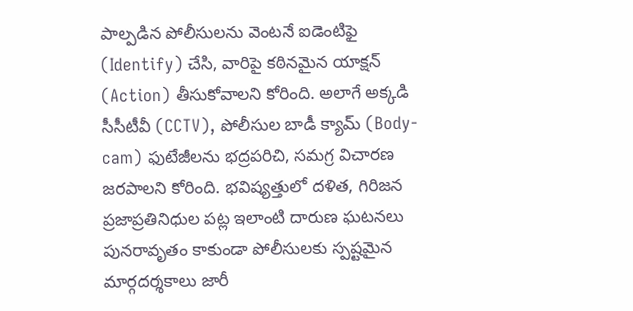పాల్పడిన పోలీసులను వెంటనే ఐడెంటిఫై (Identify) చేసి, వారిపై కఠినమైన యాక్షన్ (Action) తీసుకోవాలని కోరింది. అలాగే అక్కడి సీసీటీవీ (CCTV), పోలీసుల బాడీ క్యామ్ (Body-cam) ఫుటేజీలను భద్రపరిచి, సమగ్ర విచారణ జరపాలని కోరింది. భవిష్యత్తులో దళిత, గిరిజన ప్రజాప్రతినిధుల పట్ల ఇలాంటి దారుణ ఘటనలు పునరావృతం కాకుండా పోలీసులకు స్పష్టమైన మార్గదర్శకాలు జారీ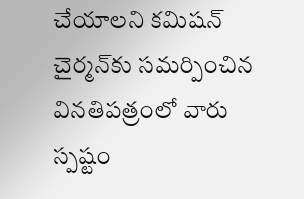చేయాలని కమిషన్ చైర్మన్‌కు సమర్పించిన వినతిపత్రంలో వారు స్పష్టం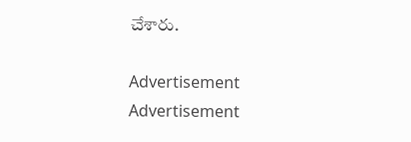చేశారు.

Advertisement
Advertisement